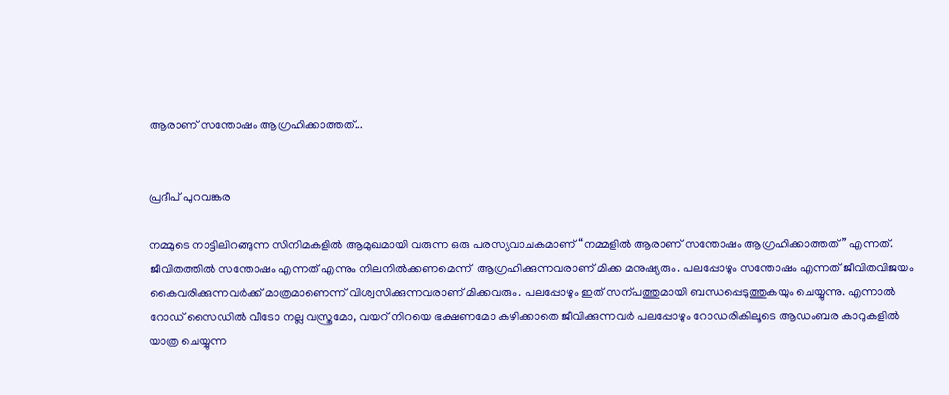ആരാണ് സന്തോഷം ആഗ്രഹിക്കാത്തത്...


പ്രദീപ് പുറവങ്കര

നമ്മുടെ നാട്ടിലിറങ്ങുന്ന സിനിമകളിൽ ആമുഖമായി വരുന്ന ഒരു പരസ്യവാചകമാണ് “നമ്മളിൽ ആരാണ് സന്തോഷം ആഗ്രഹിക്കാത്തത്” എന്നത്. ജീവിതത്തിൽ സന്തോഷം എന്നത് എന്നും നിലനിൽക്കണമെന്ന്  ആഗ്രഹിക്കുന്നവരാണ് മിക്ക മനുഷ്യരും. പലപ്പോഴും സന്തോഷം എന്നത് ജീവിതവിജയം കൈവരിക്കുന്നവർക്ക് മാത്രമാണെന്ന് വിശ്വസിക്കുന്നവരാണ് മിക്കവരും. പലപ്പോഴും ഇത് സന്പത്തുമായി ബന്ധപ്പെടുത്തുകയും ചെയ്യുന്നു. എന്നാൽ റോഡ് സൈഡിൽ വീടോ നല്ല വസ്ത്രമോ, വയറ് നിറയെ ഭക്ഷണമോ കഴിക്കാതെ ജീവിക്കുന്നവർ പലപ്പോഴും റോഡരികിലൂടെ ആഡംബര കാറുകളിൽ യാത്ര ചെയ്യുന്ന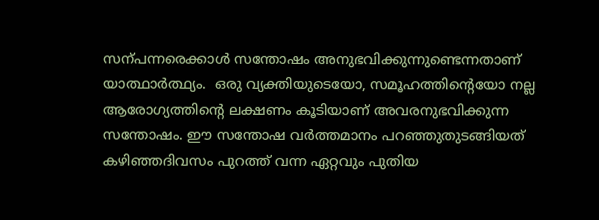സന്പന്നരെക്കാൾ സന്തോഷം അനുഭവിക്കുന്നുണ്ടെന്നതാണ് യാത്ഥാർത്ഥ്യം.  ഒരു വ്യക്തിയുടെയോ, സമൂഹത്തിന്റെയോ നല്ല ആരോഗ്യത്തിന്റെ ലക്ഷണം കൂടിയാണ് അവരനുഭവിക്കുന്ന സന്തോഷം. ഈ സന്തോഷ വർത്തമാനം പറഞ്ഞുതുടങ്ങിയത് കഴിഞ്ഞദിവസം പുറത്ത് വന്ന ഏറ്റവും പുതിയ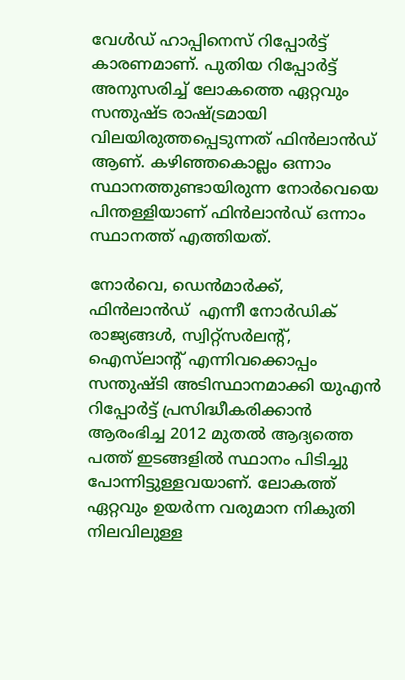വേൾഡ് ഹാപ്പിനെസ് റിപ്പോർട്ട് കാരണമാണ്. പുതിയ റിപ്പോർട്ട് അനുസരിച്ച് ലോകത്തെ ഏറ്റവും സന്തുഷ്ട രാഷ്ട്രമായി വിലയിരുത്തപ്പെടുന്നത് ഫിൻ‍ലാൻഡ് ആണ്. കഴിഞ്ഞകൊല്ലം ഒന്നാം സ്ഥാനത്തുണ്ടായിരുന്ന നോർവെയെ പിന്തള്ളിയാണ് ഫിൻലാൻഡ് ഒന്നാം സ്ഥാനത്ത് എത്തിയത്.

നോർവെ, ഡെൻമാർക്ക്, ഫിൻലാൻഡ്  എന്നീ നോർ‍ഡിക് രാജ്യങ്ങൾ, സ്വിറ്റ്‌സർ‍ലന്റ്, ഐസ്‌ലാന്റ് എന്നിവക്കൊപ്പം സന്തുഷ്ടി അടിസ്ഥാനമാക്കി യുഎൻ റിപ്പോർട്ട് പ്രസിദ്ധീകരിക്കാൻ ആരംഭിച്ച 2012 മുതൽ ആദ്യത്തെ പത്ത് ഇടങ്ങളിൽ സ്ഥാനം പിടിച്ചു പോന്നിട്ടുള്ളവയാണ്. ലോകത്ത് ഏറ്റവും ഉയർ‍ന്ന വരുമാന നികുതി നിലവിലുള്ള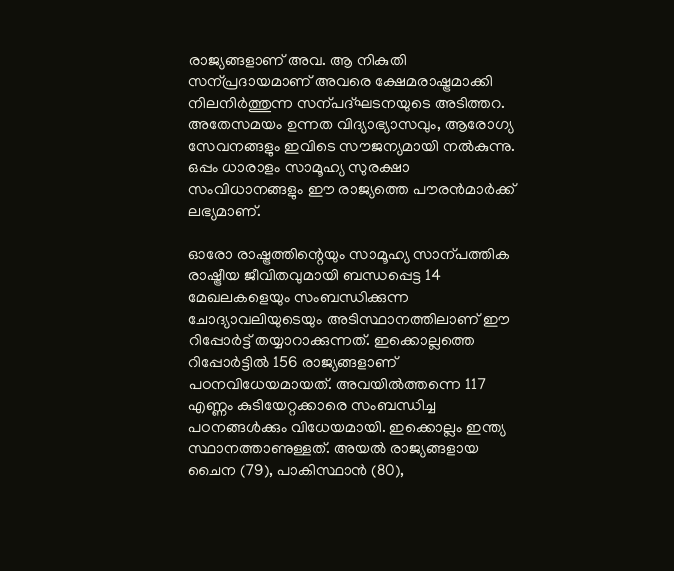രാജ്യങ്ങളാണ് അവ. ആ നികുതി സന്പ്രദായമാണ് അവരെ ക്ഷേമരാഷ്ട്രമാക്കി നിലനിർത്തുന്ന സന്പദ്ഘടനയുടെ അടിത്തറ. അതേസമയം ഉന്നത വിദ്യാഭ്യാസവും, ആരോഗ്യ സേവനങ്ങളും ഇവിടെ സൗജന്യമായി നൽ‍കുന്നു. ഒപ്പം ധാരാളം സാമൂഹ്യ സുരക്ഷാ സംവിധാനങ്ങളും ഈ രാജ്യത്തെ പൗരൻമാർക്ക് ലഭ്യമാണ്.

ഓരോ രാഷ്ട്രത്തിന്റെയും സാമൂഹ്യ സാന്പത്തിക രാഷ്ട്രീയ ജീവിതവുമായി ബന്ധപ്പെട്ട 14 മേഖലകളെയും സംബന്ധിക്കുന്ന ചോദ്യാവലിയുടെയും അടിസ്ഥാനത്തിലാണ് ഈ റിപ്പോർട്ട് തയ്യാറാക്കുന്നത്. ഇക്കൊല്ലത്തെ റിപ്പോർട്ടിൽ 156 രാജ്യങ്ങളാണ് പഠനവിധേയമായത്. അവയിൽത്തന്നെ 117 എണ്ണം കുടിയേറ്റക്കാരെ സംബന്ധിച്ച പഠനങ്ങൾക്കും വിധേയമായി. ഇക്കൊല്ലം ഇന്ത്യ സ്ഥാനത്താണുള്ളത്. അയൽ രാജ്യങ്ങളായ ചൈന (79), പാകിസ്ഥാൻ (80),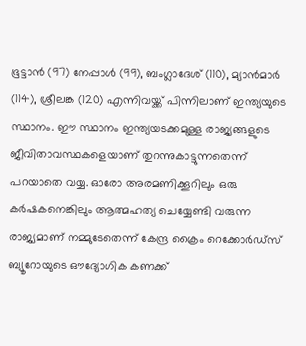ഭൂട്ടാൻ (97) നേപ്പാൾ (99), ബംഗ്ലാദേശ് (110), മ്യാന്‍മാർ (114), ശ്രീലങ്ക (120) എന്നിവയ്ക്ക് പിന്നിലാണ് ഇന്ത്യയുടെ സ്ഥാനം. ഈ സ്ഥാനം ഇന്ത്യയടക്കമുള്ള രാജ്യങ്ങളുടെ ജീവിതാവസ്ഥകളെയാണ് തുറന്നുകാട്ടുന്നതെന്ന് പറയാതെ വയ്യ. ഓരോ അരമണിക്കൂറിലും ഒരു കർഷകനെങ്കിലും ആത്മഹത്യ ചെയ്യേണ്ടി വരുന്ന രാജ്യമാണ് നമ്മുടേതെന്ന് കേന്ദ്ര ക്രൈം റെക്കോർഡ്‌സ് ബ്യൂറോയുടെ ഔദ്യോഗിക കണക്ക്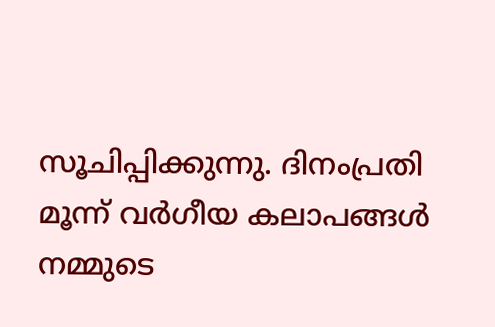സൂചിപ്പിക്കുന്നു. ദിനംപ്രതി മൂന്ന് വർ‍ഗീയ കലാപങ്ങൾ നമ്മുടെ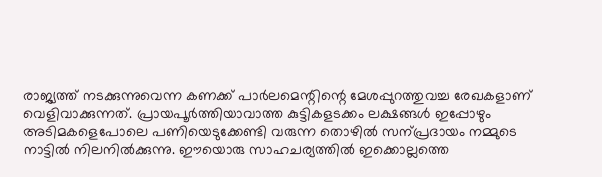രാജ്യത്ത് നടക്കുന്നുവെന്ന കണക്ക് പാർ‍ലമെന്റിന്റെ മേശപ്പുറത്തുവച്ച രേഖകളാണ് വെളിവാക്കുന്നത്. പ്രായപൂർ‍ത്തിയാവാത്ത കുട്ടികളടക്കം ലക്ഷങ്ങൾ ഇപ്പോഴും അടിമകളെപോലെ പണിയെടുക്കേണ്ടി വരുന്ന തൊഴിൽ സന്പ്രദായം നമ്മുടെ നാട്ടിൽ നിലനിൽക്കുന്നു. ഈയൊരു സാഹചര്യത്തിൽ ഇക്കൊല്ലത്തെ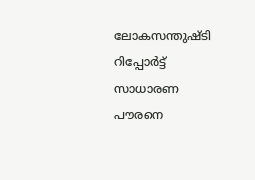ലോകസന്തുഷ്ടി റിപ്പോർ‍ട്ട് സാധാരണ പൗരനെ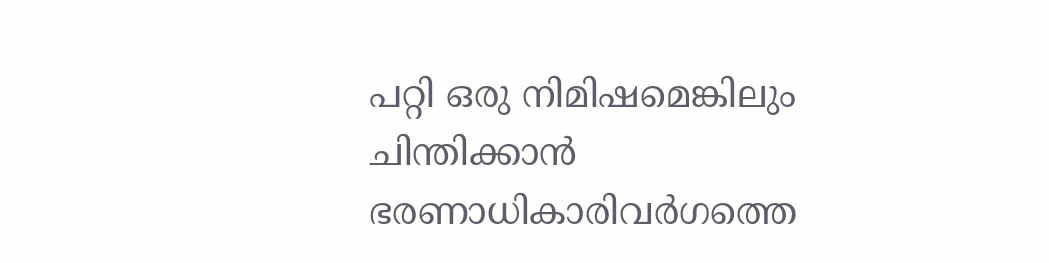പറ്റി ഒരു നിമിഷമെങ്കിലും ചിന്തിക്കാൻ ഭരണാധികാരിവർഗത്തെ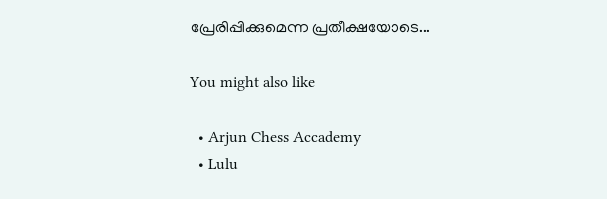പ്രേരിപ്പിക്കുമെന്ന പ്രതീക്ഷയോടെ...

You might also like

  • Arjun Chess Accademy
  • Lulu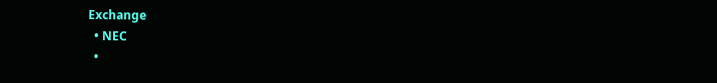Exchange
  • NEC
  •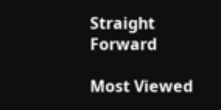Straight Forward

Most Viewed